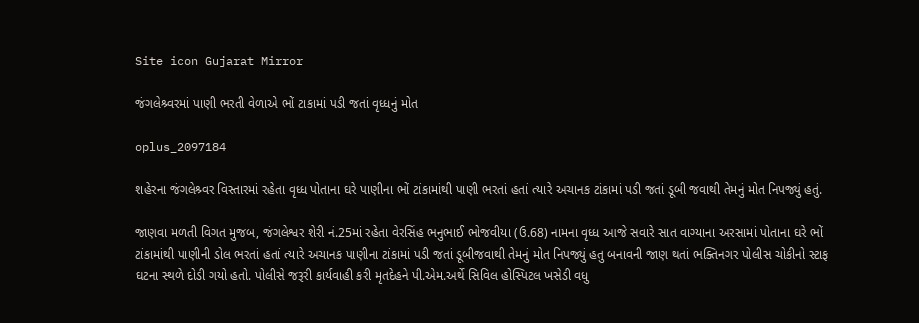Site icon Gujarat Mirror

જંગલેશ્ર્વરમાં પાણી ભરતી વેળાએ ભોં ટાકામાં પડી જતાં વૃધ્ધનું મોત

oplus_2097184

શહેરના જંગલેશ્ર્વર વિસ્તારમાં રહેતા વૃધ્ધ પોતાના ઘરે પાણીના ભોં ટાંકામાંથી પાણી ભરતાં હતાં ત્યારે અચાનક ટાંકામાં પડી જતાં ડૂબી જવાથી તેમનું મોત નિપજ્યું હતું.

જાણવા મળતી વિગત મુજબ, જંગલેશ્વર શેરી નં.25માં રહેતા વેરસિંહ ભનુભાઈ ભોજવીયા (ઉ.68) નામના વૃધ્ધ આજે સવારે સાત વાગ્યાના અરસામાં પોતાના ઘરે ભોં ટાંકામાંથી પાણીની ડોલ ભરતાં હતાં ત્યારે અચાનક પાણીના ટાંકામાં પડી જતાં ડૂબીજવાથી તેમનું મોત નિપજ્યું હતુ બનાવની જાણ થતાં ભક્તિનગર પોલીસ ચોકીનો સ્ટાફ ઘટના સ્થળે દોડી ગયો હતો. પોલીસે જરૂરી કાર્યવાહી કરી મૃતદેહને પી.એમ.અર્થે સિવિલ હોસ્પિટલ ખસેડી વધુ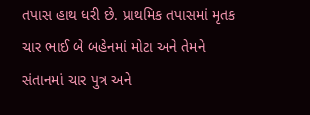તપાસ હાથ ધરી છે. પ્રાથમિક તપાસમાં મૃતક ચાર ભાઈ બે બહેનમાં મોટા અને તેમને સંતાનમાં ચાર પુત્ર અને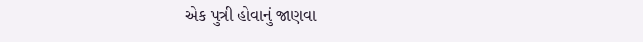એક પુત્રી હોવાનું જાણવા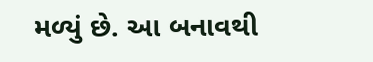મળ્યું છે. આ બનાવથી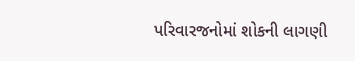પરિવારજનોમાં શોકની લાગણી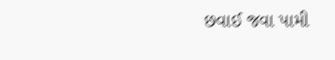છવાઈ જવા પામી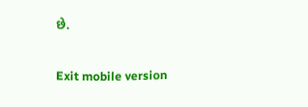છે.

Exit mobile version